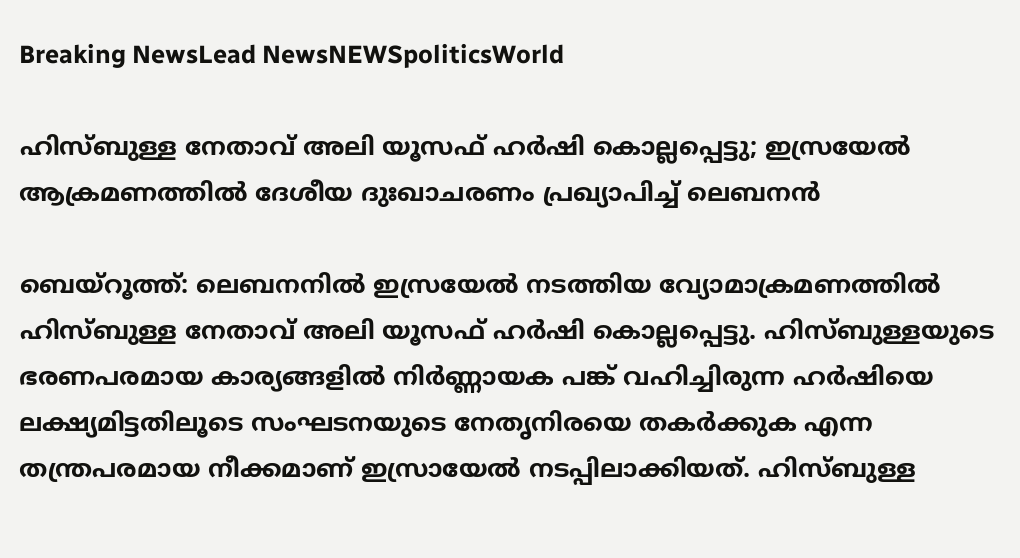Breaking NewsLead NewsNEWSpoliticsWorld

ഹിസ്ബുള്ള നേതാവ് അലി യൂസഫ് ഹർഷി കൊല്ലപ്പെട്ടു; ഇസ്രയേൽ ആക്രമണത്തിൽ ദേശീയ ദുഃഖാചരണം പ്രഖ്യാപിച്ച് ലെബനൻ

ബെയ്‌റൂത്ത്: ലെബനനിൽ ഇസ്രയേൽ നടത്തിയ വ്യോമാക്രമണത്തിൽ ഹിസ്ബുള്ള നേതാവ് അലി യൂസഫ് ഹർഷി കൊല്ലപ്പെട്ടു. ഹിസ്ബുള്ളയുടെ ഭരണപരമായ കാര്യങ്ങളിൽ നിർണ്ണായക പങ്ക് വഹിച്ചിരുന്ന ഹർഷിയെ ലക്ഷ്യമിട്ടതിലൂടെ സംഘടനയുടെ നേതൃനിരയെ തകർക്കുക എന്ന തന്ത്രപരമായ നീക്കമാണ് ഇസ്രായേൽ നടപ്പിലാക്കിയത്. ഹിസ്ബുള്ള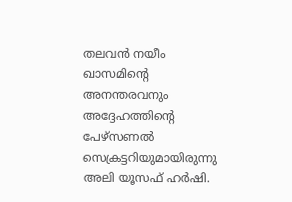തലവൻ നയീം ഖാസമിന്റെ അനന്തരവനും അദ്ദേഹത്തിന്റെ പേഴ്‌സണൽ സെക്രട്ടറിയുമായിരുന്നു അലി യൂസഫ് ഹർഷി.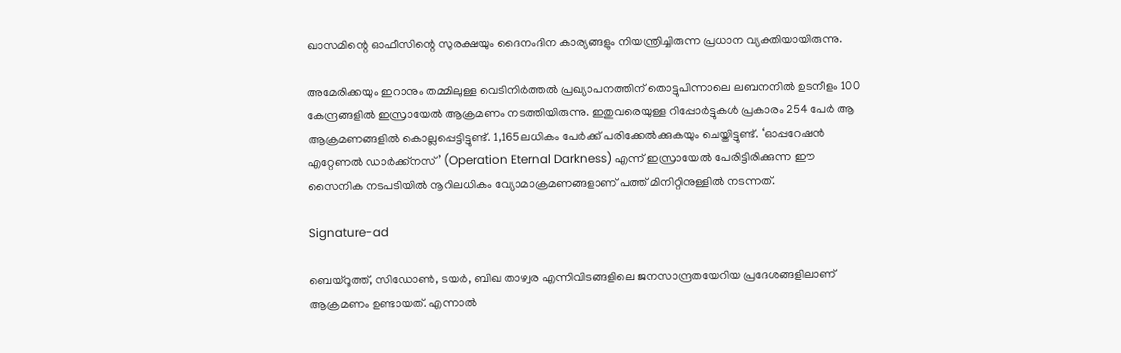ഖാസമിന്റെ ഓഫീസിന്റെ സുരക്ഷയും ദൈനംദിന കാര്യങ്ങളും നിയന്ത്രിച്ചിരുന്ന പ്രധാന വ്യക്തിയായിരുന്നു.

അമേരിക്കയും ഇറാനും തമ്മിലുള്ള വെടിനിർത്തൽ പ്രഖ്യാപനത്തിന് തൊട്ടുപിന്നാലെ ലബനനിൽ ഉടനീളം 100 കേന്ദ്രങ്ങളിൽ ഇസ്രായേൽ ആക്രമണം നടത്തിയിരുന്നു. ഇതുവരെയുള്ള റിപ്പോർട്ടുകൾ പ്രകാരം 254 പേർ ആ ആക്രമണങ്ങളിൽ കൊല്ലപ്പെട്ടിട്ടുണ്ട്. 1,165ലധികം പേർക്ക് പരിക്കേൽക്കുകയും ചെയ്തിട്ടുണ്ട്. ‘ഓപ്പറേഷൻ എറ്റേണൽ ഡാർക്ക്‌നസ്’ (Operation Eternal Darkness) എന്ന് ഇസ്രായേൽ പേരിട്ടിരിക്കുന്ന ഈ സൈനിക നടപടിയിൽ നൂറിലധികം വ്യോമാക്രമണങ്ങളാണ് പത്ത് മിനിറ്റിനുള്ളിൽ നടന്നത്.

Signature-ad

ബെയ്‌റൂത്ത്, സിഡോൺ, ടയർ, ബിഖ താഴ്വര എന്നിവിടങ്ങളിലെ ജനസാന്ദ്രതയേറിയ പ്രദേശങ്ങളിലാണ് ആക്രമണം ഉണ്ടായത്. എന്നാൽ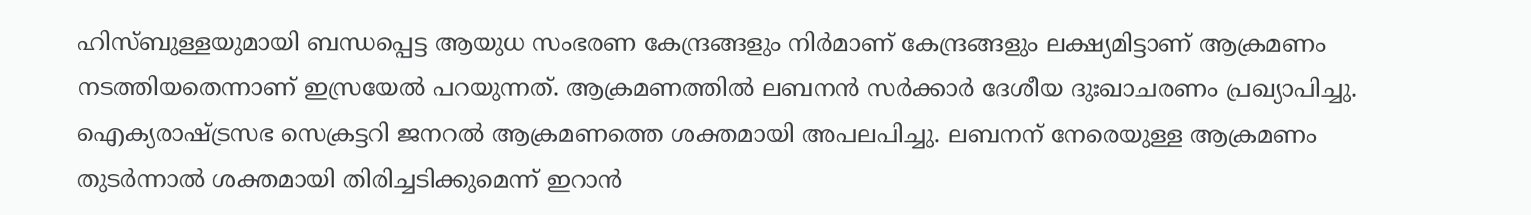ഹിസ്ബുള്ളയുമായി ബന്ധപ്പെട്ട ആയുധ സംഭരണ കേന്ദ്രങ്ങളും നിർമാണ് കേന്ദ്രങ്ങളും ലക്ഷ്യമിട്ടാണ് ആക്രമണം നടത്തിയതെന്നാണ് ഇസ്രയേൽ പറയുന്നത്. ആക്രമണത്തിൽ ലബനൻ സർക്കാർ ദേശീയ ദുഃഖാചരണം പ്രഖ്യാപിച്ചു. ഐക്യരാഷ്ട്രസഭ സെക്രട്ടറി ജനറൽ ആക്രമണത്തെ ശക്തമായി അപലപിച്ചു. ലബനന് നേരെയുള്ള ആക്രമണം തുടർന്നാൽ ശക്തമായി തിരിച്ചടിക്കുമെന്ന് ഇറാൻ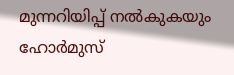മുന്നറിയിപ്പ് നൽകുകയും ഹോർമുസ്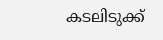കടലിടുക്ക്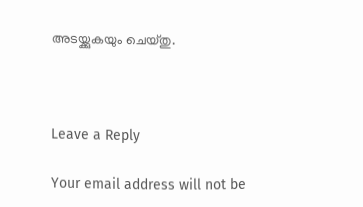അടയ്ക്കുകയും ചെയ്തു.



Leave a Reply

Your email address will not be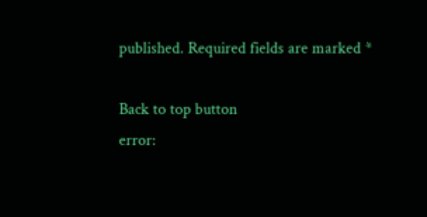published. Required fields are marked *

Back to top button
error: